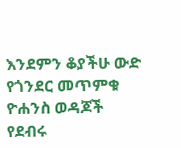እንደምን ቆያችሁ ውድ የጎንደር መጥምቁ ዮሐንስ ወዳጆች የደብሩ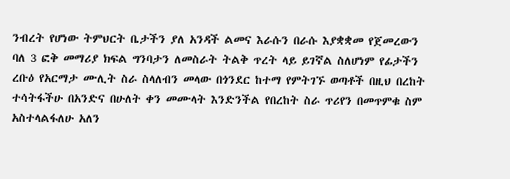ንብረት የሆነው ትምህርት ቤታችን ያለ አንዳች ልመና እራሱን በራሱ እያቋቋመ የጀመረውን ባለ 3 ፎቅ መማሪያ ክፍል ግንባታን ለመስራት ትልቅ ጥረት ላይ ይገኛል ስለሆነም የፊታችን ረቡዕ የአርማታ ሙሊት ስራ ስላለብን መላው በጎንደር ከተማ የምትገኙ ወጣቶች በዚህ በረከት ተሳትፋችሁ በአንድና በሁለት ቀን መሙላት እንድንችል የበረከት ስራ ጥሪየን በመጥምቁ ስም አስተላልፋለሁ አለን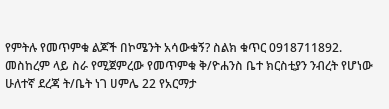የምትሉ የመጥምቁ ልጆች በኮሜንት አሳውቁኝ? ስልክ ቁጥር 0918711892.
መስከረም ላይ ስራ የሚጀምረው የመጥምቁ ቅ/ዮሐንስ ቤተ ክርስቲያን ንብረት የሆነው ሁለተኛ ደረጃ ት/ቤት ነገ ሀምሌ 22 የአርማታ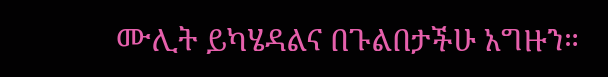ሙሊት ይካሄዳልና በጉልበታችሁ አግዙን።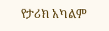የታሪክ አካልም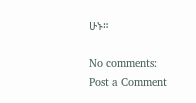ሁኑ።

No comments:
Post a Comment